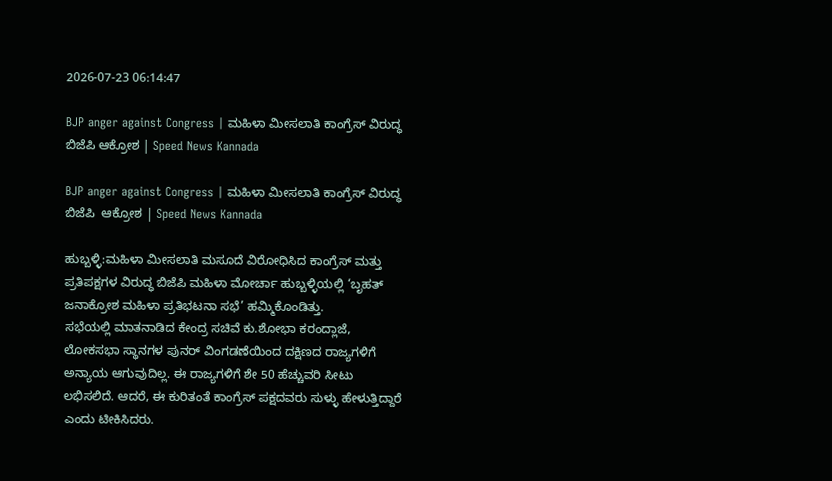2026-07-23 06:14:47

BJP anger against Congress | ಮಹಿಳಾ ಮೀಸಲಾತಿ ಕಾಂಗ್ರೆಸ್ ವಿರುದ್ಧ ಬಿಜೆಪಿ ಆಕ್ರೋಶ | Speed News Kannada

BJP anger against Congress | ಮಹಿಳಾ ಮೀಸಲಾತಿ ಕಾಂಗ್ರೆಸ್ ವಿರುದ್ಧ ಬಿಜೆಪಿ  ಆಕ್ರೋಶ | Speed News Kannada

ಹುಬ್ಬಳ್ಳಿ:ಮಹಿಳಾ ಮೀಸಲಾತಿ ಮಸೂದೆ ವಿರೋಧಿಸಿದ ಕಾಂಗ್ರೆಸ್ ಮತ್ತು ಪ್ರತಿಪಕ್ಷಗಳ ವಿರುದ್ಧ ಬಿಜೆಪಿ ಮಹಿಳಾ ಮೋರ್ಚಾ ಹುಬ್ಬಳ್ಳಿಯಲ್ಲಿ ‘ಬೃಹತ್ ಜನಾಕ್ರೋಶ ಮಹಿಳಾ ಪ್ರತಿಭಟನಾ ಸಭೆ’ ಹಮ್ಮಿಕೊಂಡಿತ್ತು.
ಸಭೆಯಲ್ಲಿ ಮಾತನಾಡಿದ ಕೇಂದ್ರ ಸಚಿವೆ ಕು.ಶೋಭಾ ಕರಂದ್ಲಾಜೆ, ಲೋಕಸಭಾ ಸ್ಥಾನಗಳ ಪುನರ್ ವಿಂಗಡಣೆಯಿಂದ ದಕ್ಷಿಣದ ರಾಜ್ಯಗಳಿಗೆ ಅನ್ಯಾಯ ಆಗುವುದಿಲ್ಲ. ಈ ರಾಜ್ಯಗಳಿಗೆ ಶೇ 50 ಹೆಚ್ಚುವರಿ ಸೀಟು ಲಭಿಸಲಿದೆ. ಆದರೆ, ಈ ಕುರಿತಂತೆ ಕಾಂಗ್ರೆಸ್ ಪಕ್ಷದವರು ಸುಳ್ಳು ಹೇಳುತ್ತಿದ್ದಾರೆ ಎಂದು ಟೀಕಿಸಿದರು.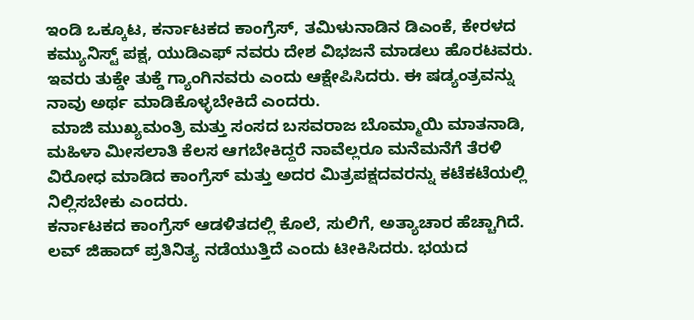ಇಂಡಿ ಒಕ್ಕೂಟ, ಕರ್ನಾಟಕದ ಕಾಂಗ್ರೆಸ್, ತಮಿಳುನಾಡಿನ ಡಿಎಂಕೆ, ಕೇರಳದ ಕಮ್ಯುನಿಸ್ಟ್ ಪಕ್ಷ, ಯುಡಿಎಫ್ ನವರು ದೇಶ ವಿಭಜನೆ ಮಾಡಲು ಹೊರಟವರು. ಇವರು ತುಕ್ಡೇ ತುಕ್ಡೆ ಗ್ಯಾಂಗಿನವರು ಎಂದು ಆಕ್ಷೇಪಿಸಿದರು. ಈ ಷಡ್ಯಂತ್ರವನ್ನು ನಾವು ಅರ್ಥ ಮಾಡಿಕೊಳ್ಳಬೇಕಿದೆ ಎಂದರು.
 ಮಾಜಿ ಮುಖ್ಯಮಂತ್ರಿ ಮತ್ತು ಸಂಸದ ಬಸವರಾಜ ಬೊಮ್ಮಾಯಿ ಮಾತನಾಡಿ, ಮಹಿಳಾ ಮೀಸಲಾತಿ ಕೆಲಸ ಆಗಬೇಕಿದ್ದರೆ ನಾವೆಲ್ಲರೂ ಮನೆಮನೆಗೆ ತೆರಳಿ ವಿರೋಧ ಮಾಡಿದ ಕಾಂಗ್ರೆಸ್ ಮತ್ತು ಅದರ ಮಿತ್ರಪಕ್ಷದವರನ್ನು ಕಟೆಕಟೆಯಲ್ಲಿ ನಿಲ್ಲಿಸಬೇಕು ಎಂದರು.
ಕರ್ನಾಟಕದ ಕಾಂಗ್ರೆಸ್ ಆಡಳಿತದಲ್ಲಿ ಕೊಲೆ, ಸುಲಿಗೆ, ಅತ್ಯಾಚಾರ ಹೆಚ್ಚಾಗಿದೆ. ಲವ್ ಜಿಹಾದ್ ಪ್ರತಿನಿತ್ಯ ನಡೆಯುತ್ತಿದೆ ಎಂದು ಟೀಕಿಸಿದರು. ಭಯದ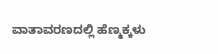ವಾತಾವರಣದಲ್ಲಿ ಹೆಣ್ಮಕ್ಕಳು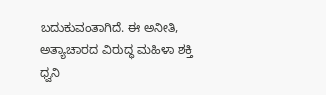ಬದುಕುವಂತಾಗಿದೆ. ಈ ಅನೀತಿ, ಅತ್ಯಾಚಾರದ ವಿರುದ್ಧ ಮಹಿಳಾ ಶಕ್ತಿ ಧ್ವನಿ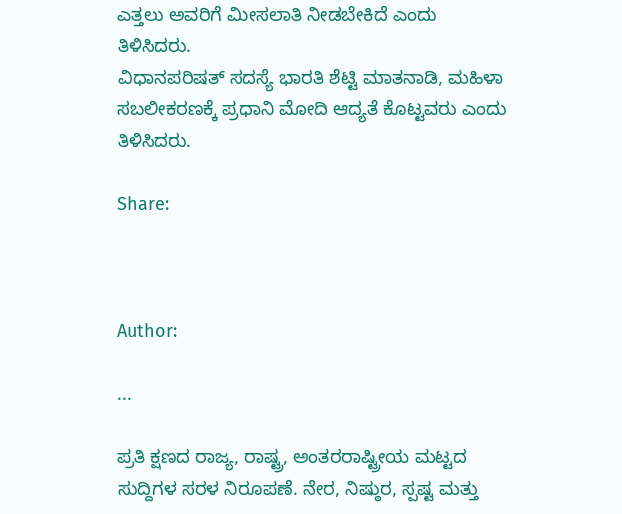ಎತ್ತಲು ಅವರಿಗೆ ಮೀಸಲಾತಿ ನೀಡಬೇಕಿದೆ ಎಂದು ತಿಳಿಸಿದರು.
ವಿಧಾನಪರಿಷತ್ ಸದಸ್ಯೆ ಭಾರತಿ ಶೆಟ್ಟಿ ಮಾತನಾಡಿ, ಮಹಿಳಾ ಸಬಲೀಕರಣಕ್ಕೆ ಪ್ರಧಾನಿ ಮೋದಿ ಆದ್ಯತೆ ಕೊಟ್ಟವರು ಎಂದು ತಿಳಿಸಿದರು.

Share:



Author:

...

ಪ್ರತಿ ಕ್ಷಣದ ರಾಜ್ಯ, ರಾಷ್ಟ್ರ, ಅಂತರರಾಷ್ಟ್ರೀಯ ಮಟ್ಟದ ಸುದ್ದಿಗಳ ಸರಳ ನಿರೂಪಣೆ. ನೇರ, ನಿಷ್ಠುರ, ಸ್ಪಷ್ಟ ಮತ್ತು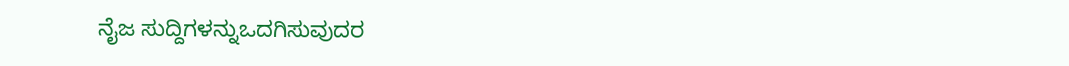ನೈಜ ಸುದ್ದಿಗಳನ್ನುಒದಗಿಸುವುದರ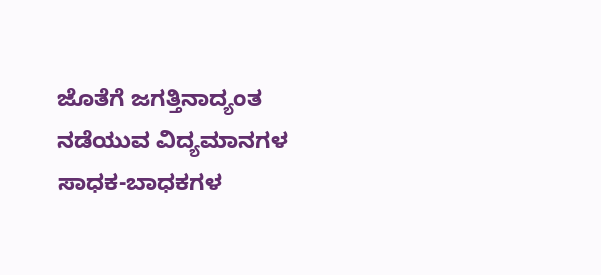ಜೊತೆಗೆ ಜಗತ್ತಿನಾದ್ಯಂತ ನಡೆಯುವ ವಿದ್ಯಮಾನಗಳ ಸಾಧಕ-ಬಾಧಕಗಳ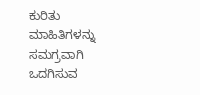ಕುರಿತು ಮಾಹಿತಿಗಳನ್ನು ಸಮಗ್ರವಾಗಿ ಒದಗಿಸುವ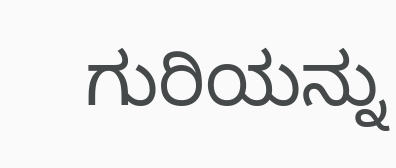ಗುರಿಯನ್ನು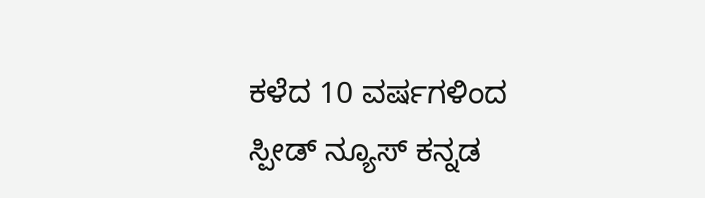ಕಳೆದ 10 ವರ್ಷಗಳಿಂದ ಸ್ಪೀಡ್‌ ನ್ಯೂಸ್‌ ಕನ್ನಡ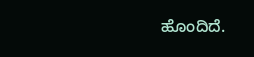ಹೊಂದಿದೆ.